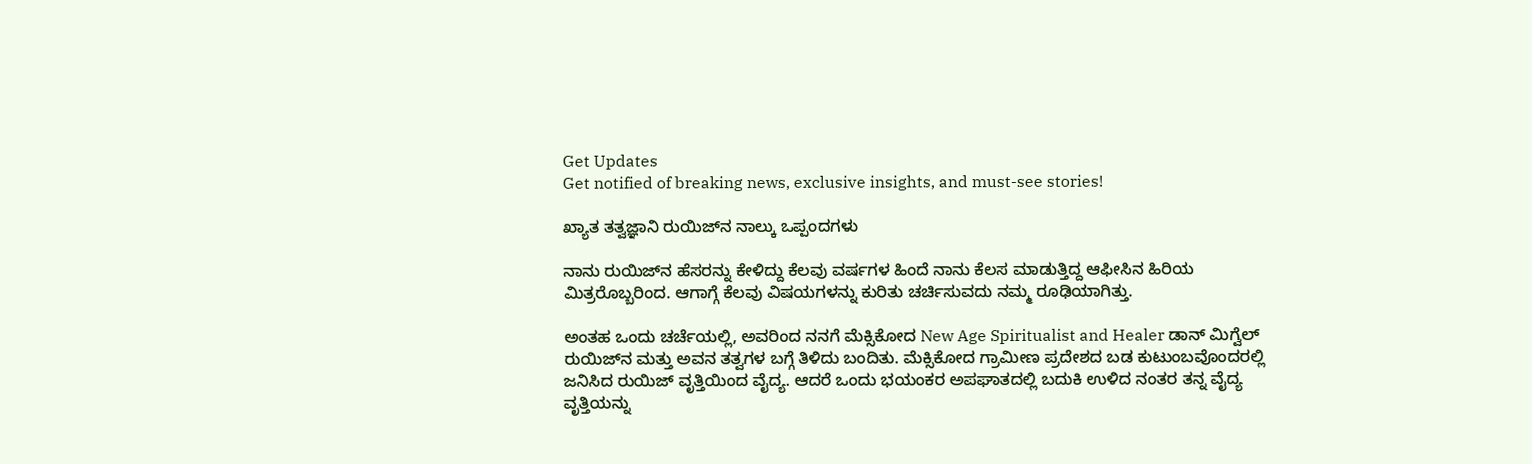Get Updates
Get notified of breaking news, exclusive insights, and must-see stories!

ಖ್ಯಾತ ತತ್ವಜ್ಞಾನಿ ರುಯಿಜ್‍ನ ನಾಲ್ಕು ಒಪ್ಪಂದಗಳು

ನಾನು ರುಯಿಜ್‍ನ ಹೆಸರನ್ನು ಕೇಳಿದ್ದು ಕೆಲವು ವರ್ಷಗಳ ಹಿಂದೆ ನಾನು ಕೆಲಸ ಮಾಡುತ್ತಿದ್ದ ಆಫೀಸಿನ ಹಿರಿಯ ಮಿತ್ರರೊಬ್ಬರಿಂದ. ಆಗಾಗ್ಗೆ ಕೆಲವು ವಿಷಯಗಳನ್ನು ಕುರಿತು ಚರ್ಚಿಸುವದು ನಮ್ಮ ರೂಢಿಯಾಗಿತ್ತು.

ಅಂತಹ ಒಂದು ಚರ್ಚೆಯಲ್ಲಿ, ಅವರಿಂದ ನನಗೆ ಮೆಕ್ಸಿಕೋದ New Age Spiritualist and Healer ಡಾನ್ ಮಿಗ್ವೆಲ್ ರುಯಿಜ್‍ನ ಮತ್ತು ಅವನ ತತ್ವಗಳ ಬಗ್ಗೆ ತಿಳಿದು ಬಂದಿತು. ಮೆಕ್ಸಿಕೋದ ಗ್ರಾಮೀಣ ಪ್ರದೇಶದ ಬಡ ಕುಟುಂಬವೊಂದರಲ್ಲಿ ಜನಿಸಿದ ರುಯಿಜ್ ವೃತ್ತಿಯಿಂದ ವೈದ್ಯ. ಆದರೆ ಒಂದು ಭಯಂಕರ ಅಪಘಾತದಲ್ಲಿ ಬದುಕಿ ಉಳಿದ ನಂತರ ತನ್ನ ವೈದ್ಯ ವೃತ್ತಿಯನ್ನು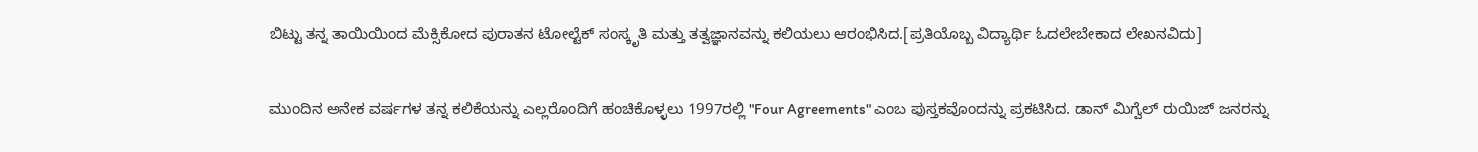ಬಿಟ್ಟು ತನ್ನ ತಾಯಿಯಿಂದ ಮೆಕ್ಸಿಕೋದ ಪುರಾತನ ಟೋಲ್ಟೆಕ್ ಸಂಸ್ಕೃತಿ ಮತ್ತು ತತ್ವಜ್ಞಾನವನ್ನು ಕಲಿಯಲು ಆರಂಭಿಸಿದ.[ಪ್ರತಿಯೊಬ್ಬ ವಿದ್ಯಾರ್ಥಿ ಓದಲೇಬೇಕಾದ ಲೇಖನವಿದು]

ಮುಂದಿನ ಅನೇಕ ವರ್ಷಗಳ ತನ್ನ ಕಲಿಕೆಯನ್ನು ಎಲ್ಲರೊಂದಿಗೆ ಹಂಚಿಕೊಳ್ಳಲು 1997ರಲ್ಲಿ "Four Agreements" ಎಂಬ ಪುಸ್ತಕವೊಂದನ್ನು ಪ್ರಕಟಿಸಿದ. ಡಾನ್ ಮಿಗ್ವೆಲ್ ರುಯಿಜ್ ಜನರನ್ನು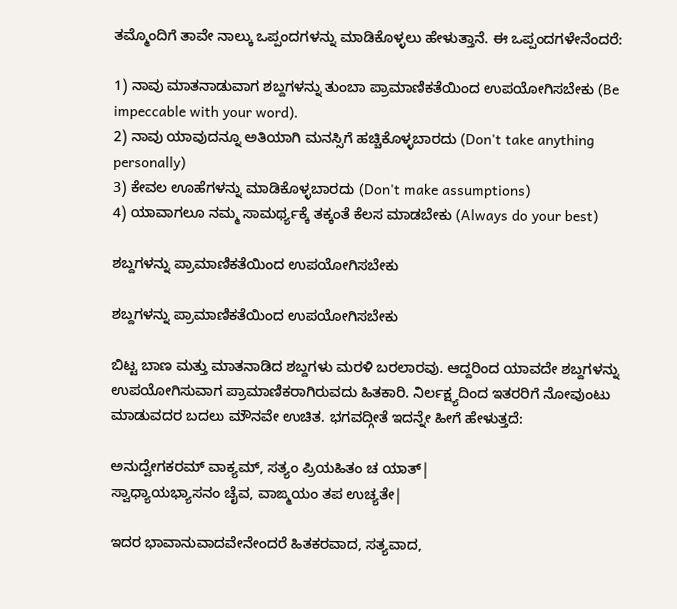ತಮ್ಮೊಂದಿಗೆ ತಾವೇ ನಾಲ್ಕು ಒಪ್ಪಂದಗಳನ್ನು ಮಾಡಿಕೊಳ್ಳಲು ಹೇಳುತ್ತಾನೆ. ಈ ಒಪ್ಪಂದಗಳೇನೆಂದರೆ:

1) ನಾವು ಮಾತನಾಡುವಾಗ ಶಬ್ದಗಳನ್ನು ತುಂಬಾ ಪ್ರಾಮಾಣಿಕತೆಯಿಂದ ಉಪಯೋಗಿಸಬೇಕು (Be impeccable with your word).
2) ನಾವು ಯಾವುದನ್ನೂ ಅತಿಯಾಗಿ ಮನಸ್ಸಿಗೆ ಹಚ್ಚಿಕೊಳ್ಳಬಾರದು (Don't take anything personally)
3) ಕೇವಲ ಊಹೆಗಳನ್ನು ಮಾಡಿಕೊಳ್ಳಬಾರದು (Don't make assumptions)
4) ಯಾವಾಗಲೂ ನಮ್ಮ ಸಾಮರ್ಥ್ಯಕ್ಕೆ ತಕ್ಕಂತೆ ಕೆಲಸ ಮಾಡಬೇಕು (Always do your best)

ಶಬ್ದಗಳನ್ನು ಪ್ರಾಮಾಣಿಕತೆಯಿಂದ ಉಪಯೋಗಿಸಬೇಕು

ಶಬ್ದಗಳನ್ನು ಪ್ರಾಮಾಣಿಕತೆಯಿಂದ ಉಪಯೋಗಿಸಬೇಕು

ಬಿಟ್ಟ ಬಾಣ ಮತ್ತು ಮಾತನಾಡಿದ ಶಬ್ದಗಳು ಮರಳಿ ಬರಲಾರವು. ಆದ್ದರಿಂದ ಯಾವದೇ ಶಬ್ದಗಳನ್ನು ಉಪಯೋಗಿಸುವಾಗ ಪ್ರಾಮಾಣಿಕರಾಗಿರುವದು ಹಿತಕಾರಿ. ನಿರ್ಲಕ್ಷ್ಯದಿಂದ ಇತರರಿಗೆ ನೋವುಂಟು ಮಾಡುವದರ ಬದಲು ಮೌನವೇ ಉಚಿತ. ಭಗವದ್ಗೀತೆ ಇದನ್ನೇ ಹೀಗೆ ಹೇಳುತ್ತದೆ:

ಅನುದ್ವೇಗಕರಮ್ ವಾಕ್ಯಮ್, ಸತ್ಯಂ ಪ್ರಿಯಹಿತಂ ಚ ಯಾತ್|
ಸ್ವಾಧ್ಯಾಯಭ್ಯಾಸನಂ ಚೈವ, ವಾಙ್ಮಯಂ ತಪ ಉಚ್ಯತೇ|

ಇದರ ಭಾವಾನುವಾದವೇನೇಂದರೆ ಹಿತಕರವಾದ, ಸತ್ಯವಾದ,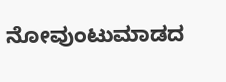ನೋವುಂಟುಮಾಡದ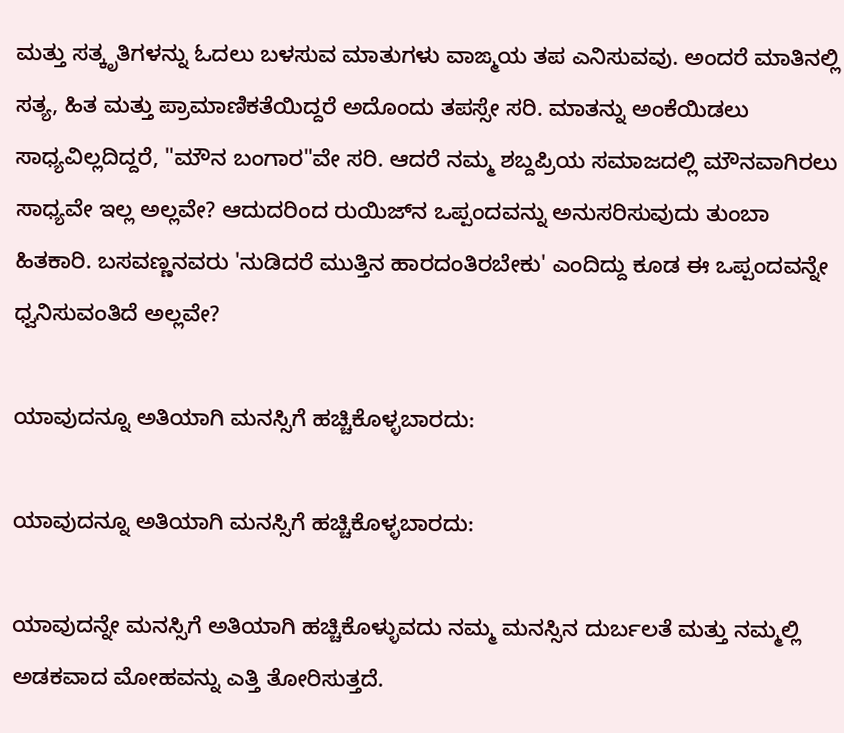ಮತ್ತು ಸತ್ಕೃತಿಗಳನ್ನು ಓದಲು ಬಳಸುವ ಮಾತುಗಳು ವಾಙ್ಮಯ ತಪ ಎನಿಸುವವು. ಅಂದರೆ ಮಾತಿನಲ್ಲಿ ಸತ್ಯ, ಹಿತ ಮತ್ತು ಪ್ರಾಮಾಣಿಕತೆಯಿದ್ದರೆ ಅದೊಂದು ತಪಸ್ಸೇ ಸರಿ. ಮಾತನ್ನು ಅಂಕೆಯಿಡಲು ಸಾಧ್ಯವಿಲ್ಲದಿದ್ದರೆ, "ಮೌನ ಬಂಗಾರ"ವೇ ಸರಿ. ಆದರೆ ನಮ್ಮ ಶಬ್ದಪ್ರಿಯ ಸಮಾಜದಲ್ಲಿ ಮೌನವಾಗಿರಲು ಸಾಧ್ಯವೇ ಇಲ್ಲ ಅಲ್ಲವೇ? ಆದುದರಿಂದ ರುಯಿಜ್‍ನ ಒಪ್ಪಂದವನ್ನು ಅನುಸರಿಸುವುದು ತುಂಬಾ ಹಿತಕಾರಿ. ಬಸವಣ್ಣನವರು 'ನುಡಿದರೆ ಮುತ್ತಿನ ಹಾರದಂತಿರಬೇಕು' ಎಂದಿದ್ದು ಕೂಡ ಈ ಒಪ್ಪಂದವನ್ನೇ ಧ್ವನಿಸುವಂತಿದೆ ಅಲ್ಲವೇ?

ಯಾವುದನ್ನೂ ಅತಿಯಾಗಿ ಮನಸ್ಸಿಗೆ ಹಚ್ಚಿಕೊಳ್ಳಬಾರದು:

ಯಾವುದನ್ನೂ ಅತಿಯಾಗಿ ಮನಸ್ಸಿಗೆ ಹಚ್ಚಿಕೊಳ್ಳಬಾರದು:

ಯಾವುದನ್ನೇ ಮನಸ್ಸಿಗೆ ಅತಿಯಾಗಿ ಹಚ್ಚಿಕೊಳ್ಳುವದು ನಮ್ಮ ಮನಸ್ಸಿನ ದುರ್ಬಲತೆ ಮತ್ತು ನಮ್ಮಲ್ಲಿ ಅಡಕವಾದ ಮೋಹವನ್ನು ಎತ್ತಿ ತೋರಿಸುತ್ತದೆ.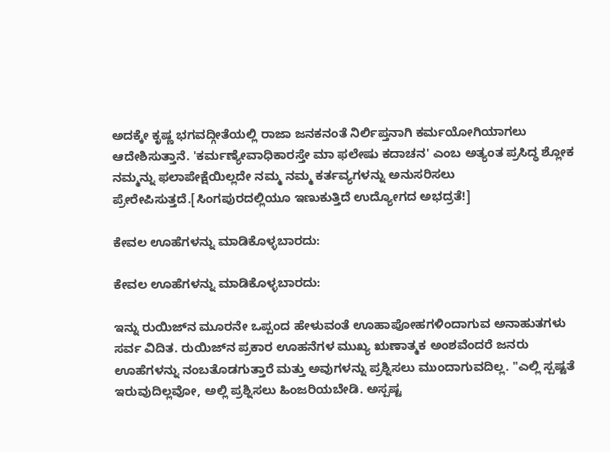ಅದಕ್ಕೇ ಕೃಷ್ಣ ಭಗವದ್ಗೀತೆಯಲ್ಲಿ ರಾಜಾ ಜನಕನಂತೆ ನಿರ್ಲಿಪ್ತನಾಗಿ ಕರ್ಮಯೋಗಿಯಾಗಲು ಆದೇಶಿಸುತ್ತಾನೆ. 'ಕರ್ಮಣ್ಯೇವಾಧಿಕಾರಸ್ತೇ ಮಾ ಫಲೇಷು ಕದಾಚನ' ಎಂಬ ಅತ್ಯಂತ ಪ್ರಸಿದ್ಧ ಶ್ಲೋಕ ನಮ್ಮನ್ನು ಫಲಾಪೇಕ್ಷೆಯಿಲ್ಲದೇ ನಮ್ಮ ನಮ್ಮ ಕರ್ತವ್ಯಗಳನ್ನು ಅನುಸರಿಸಲು ಪ್ರೇರೇಪಿಸುತ್ತದೆ.[ಸಿಂಗಪುರದಲ್ಲಿಯೂ ಇಣುಕುತ್ತಿದೆ ಉದ್ಯೋಗದ ಅಭದ್ರತೆ!]

ಕೇವಲ ಊಹೆಗಳನ್ನು ಮಾಡಿಕೊಳ್ಳಬಾರದು:

ಕೇವಲ ಊಹೆಗಳನ್ನು ಮಾಡಿಕೊಳ್ಳಬಾರದು:

ಇನ್ನು ರುಯಿಜ್‍ನ ಮೂರನೇ ಒಪ್ಪಂದ ಹೇಳುವಂತೆ ಊಹಾಪೋಹಗಳಿಂದಾಗುವ ಅನಾಹುತಗಳು ಸರ್ವ ವಿದಿತ. ರುಯಿಜ್‍ನ ಪ್ರಕಾರ ಊಹನೆಗಳ ಮುಖ್ಯ ಋಣಾತ್ಮಕ ಅಂಶವೆಂದರೆ ಜನರು ಊಹೆಗಳನ್ನು ನಂಬತೊಡಗುತ್ತಾರೆ ಮತ್ತು ಅವುಗಳನ್ನು ಪ್ರಶ್ನಿಸಲು ಮುಂದಾಗುವದಿಲ್ಲ. "ಎಲ್ಲಿ ಸ್ಪಷ್ಟತೆ ಇರುವುದಿಲ್ಲವೋ, ಅಲ್ಲಿ ಪ್ರಶ್ನಿಸಲು ಹಿಂಜರಿಯಬೇಡಿ. ಅಸ್ಪಷ್ಟ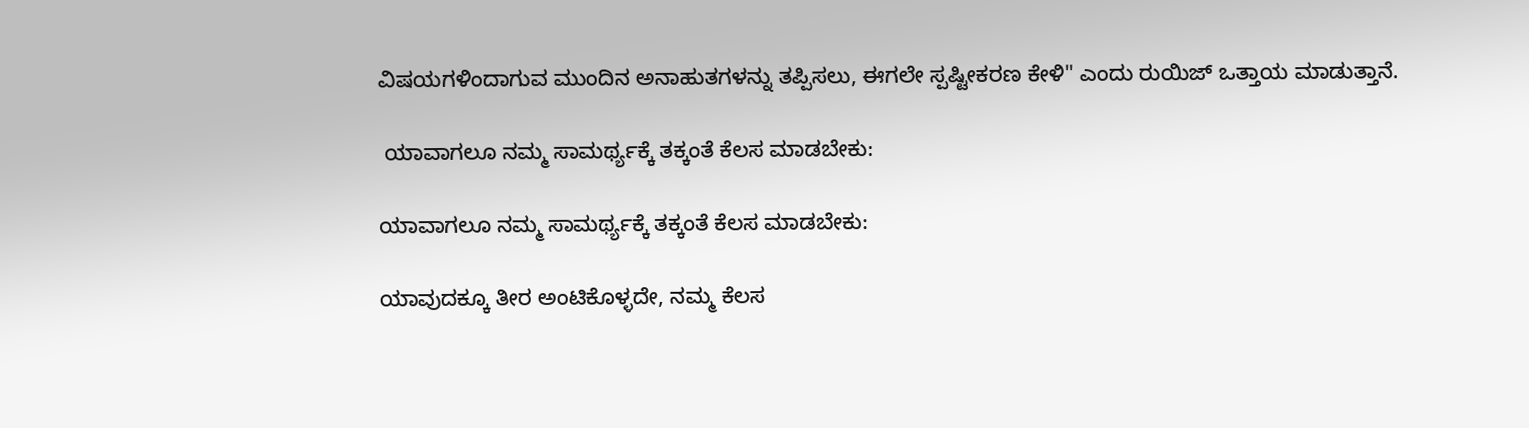ವಿಷಯಗಳಿಂದಾಗುವ ಮುಂದಿನ ಅನಾಹುತಗಳನ್ನು ತಪ್ಪಿಸಲು, ಈಗಲೇ ಸ್ಪಷ್ಟೀಕರಣ ಕೇಳಿ" ಎಂದು ರುಯಿಜ್ ಒತ್ತಾಯ ಮಾಡುತ್ತಾನೆ.

 ಯಾವಾಗಲೂ ನಮ್ಮ ಸಾಮರ್ಥ್ಯಕ್ಕೆ ತಕ್ಕಂತೆ ಕೆಲಸ ಮಾಡಬೇಕು:

ಯಾವಾಗಲೂ ನಮ್ಮ ಸಾಮರ್ಥ್ಯಕ್ಕೆ ತಕ್ಕಂತೆ ಕೆಲಸ ಮಾಡಬೇಕು:

ಯಾವುದಕ್ಕೂ ತೀರ ಅಂಟಿಕೊಳ್ಳದೇ, ನಮ್ಮ ಕೆಲಸ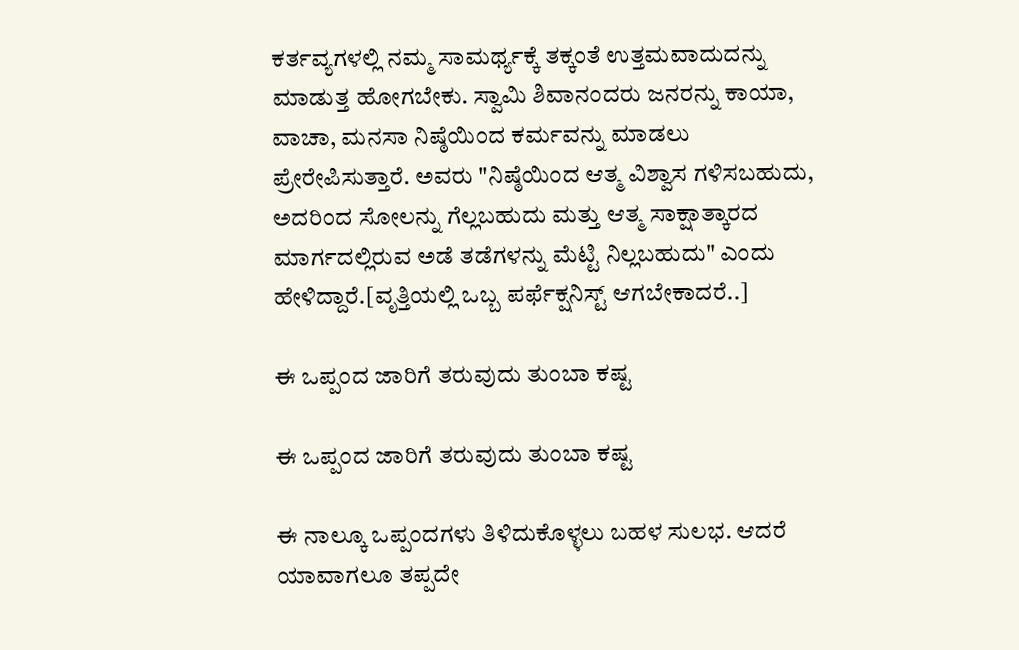ಕರ್ತವ್ಯಗಳಲ್ಲಿ ನಮ್ಮ ಸಾಮರ್ಥ್ಯಕ್ಕೆ ತಕ್ಕಂತೆ ಉತ್ತಮವಾದುದನ್ನು ಮಾಡುತ್ತ ಹೋಗಬೇಕು. ಸ್ವಾಮಿ ಶಿವಾನಂದರು ಜನರನ್ನು ಕಾಯಾ, ವಾಚಾ, ಮನಸಾ ನಿಷ್ಠೆಯಿಂದ ಕರ್ಮವನ್ನು ಮಾಡಲು ಪ್ರೇರೇಪಿಸುತ್ತಾರೆ. ಅವರು "ನಿಷ್ಠೆಯಿಂದ ಆತ್ಮ ವಿಶ್ವಾಸ ಗಳಿಸಬಹುದು, ಅದರಿಂದ ಸೋಲನ್ನು ಗೆಲ್ಲಬಹುದು ಮತ್ತು ಆತ್ಮ ಸಾಕ್ಷಾತ್ಕಾರದ ಮಾರ್ಗದಲ್ಲಿರುವ ಅಡೆ ತಡೆಗಳನ್ನು ಮೆಟ್ಟಿ ನಿಲ್ಲಬಹುದು" ಎಂದು ಹೇಳಿದ್ದಾರೆ.[ವೃತ್ತಿಯಲ್ಲಿ ಒಬ್ಬ ಪರ್ಫೆಕ್ಷನಿಸ್ಟ್ ಆಗಬೇಕಾದರೆ..]

ಈ ಒಪ್ಪಂದ ಜಾರಿಗೆ ತರುವುದು ತುಂಬಾ ಕಷ್ಟ

ಈ ಒಪ್ಪಂದ ಜಾರಿಗೆ ತರುವುದು ತುಂಬಾ ಕಷ್ಟ

ಈ ನಾಲ್ಕೂ ಒಪ್ಪಂದಗಳು ತಿಳಿದುಕೊಳ್ಳಲು ಬಹಳ ಸುಲಭ. ಆದರೆ ಯಾವಾಗಲೂ ತಪ್ಪದೇ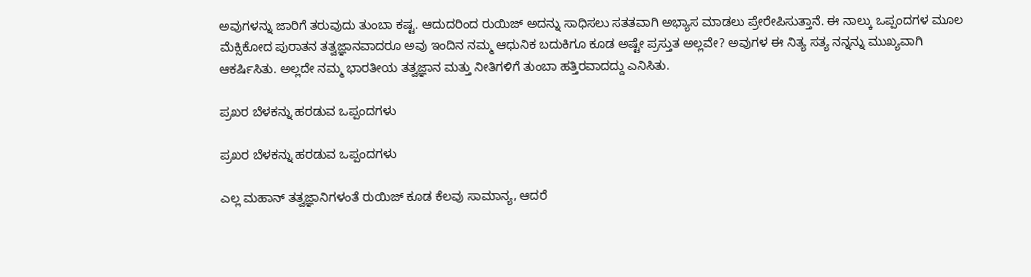ಅವುಗಳನ್ನು ಜಾರಿಗೆ ತರುವುದು ತುಂಬಾ ಕಷ್ಟ. ಆದುದರಿಂದ ರುಯಿಜ್ ಅದನ್ನು ಸಾಧಿಸಲು ಸತತವಾಗಿ ಅಭ್ಯಾಸ ಮಾಡಲು ಪ್ರೇರೇಪಿಸುತ್ತಾನೆ. ಈ ನಾಲ್ಕು ಒಪ್ಪಂದಗಳ ಮೂಲ ಮೆಕ್ಸಿಕೋದ ಪುರಾತನ ತತ್ವಜ್ಞಾನವಾದರೂ ಅವು ಇಂದಿನ ನಮ್ಮ ಆಧುನಿಕ ಬದುಕಿಗೂ ಕೂಡ ಅಷ್ಟೇ ಪ್ರಸ್ತುತ ಅಲ್ಲವೇ? ಅವುಗಳ ಈ ನಿತ್ಯ ಸತ್ಯ ನನ್ನನ್ನು ಮುಖ್ಯವಾಗಿ ಆಕರ್ಷಿಸಿತು. ಅಲ್ಲದೇ ನಮ್ಮ ಭಾರತೀಯ ತತ್ವಜ್ಞಾನ ಮತ್ತು ನೀತಿಗಳಿಗೆ ತುಂಬಾ ಹತ್ತಿರವಾದದ್ದು ಎನಿಸಿತು.

ಪ್ರಖರ ಬೆಳಕನ್ನು ಹರಡುವ ಒಪ್ಪಂದಗಳು

ಪ್ರಖರ ಬೆಳಕನ್ನು ಹರಡುವ ಒಪ್ಪಂದಗಳು

ಎಲ್ಲ ಮಹಾನ್ ತತ್ವಜ್ಞಾನಿಗಳಂತೆ ರುಯಿಜ್ ಕೂಡ ಕೆಲವು ಸಾಮಾನ್ಯ, ಆದರೆ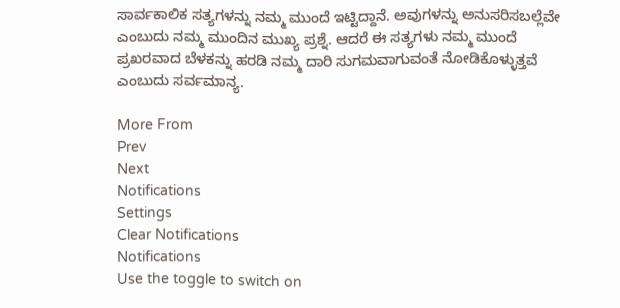ಸಾರ್ವಕಾಲಿಕ ಸತ್ಯಗಳನ್ನು ನಮ್ಮ ಮುಂದೆ ಇಟ್ಟಿದ್ದಾನೆ. ಅವುಗಳನ್ನು ಅನುಸರಿಸಬಲ್ಲೆವೇ ಎಂಬುದು ನಮ್ಮ ಮುಂದಿನ ಮುಖ್ಯ ಪ್ರಶ್ನೆ. ಆದರೆ ಈ ಸತ್ಯಗಳು ನಮ್ಮ ಮುಂದೆ ಪ್ರಖರವಾದ ಬೆಳಕನ್ನು ಹರಡಿ ನಮ್ಮ ದಾರಿ ಸುಗಮವಾಗುವಂತೆ ನೋಡಿಕೊಳ್ಳುತ್ತವೆ ಎಂಬುದು ಸರ್ವಮಾನ್ಯ.

More From
Prev
Next
Notifications
Settings
Clear Notifications
Notifications
Use the toggle to switch on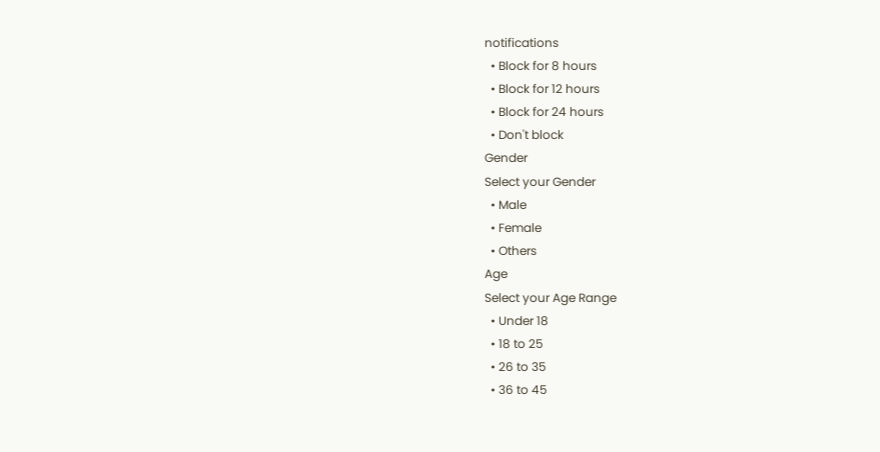notifications
  • Block for 8 hours
  • Block for 12 hours
  • Block for 24 hours
  • Don't block
Gender
Select your Gender
  • Male
  • Female
  • Others
Age
Select your Age Range
  • Under 18
  • 18 to 25
  • 26 to 35
  • 36 to 45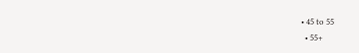• 45 to 55
  • 55+